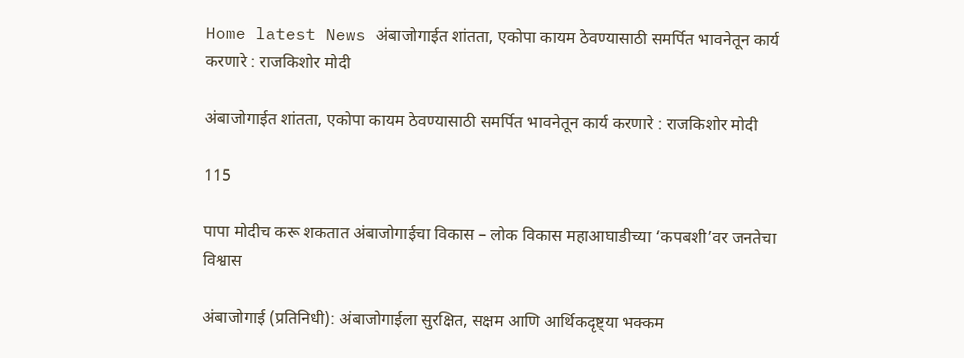Home latest News अंबाजोगाईत शांतता, एकोपा कायम ठेवण्यासाठी समर्पित भावनेतून कार्य करणारे : राजकिशोर मोदी

अंबाजोगाईत शांतता, एकोपा कायम ठेवण्यासाठी समर्पित भावनेतून कार्य करणारे : राजकिशोर मोदी

115

पापा मोदीच करू शकतात अंबाजोगाईचा विकास – लोक विकास महाआघाडीच्या ‘कपबशी’वर जनतेचा विश्वास

अंबाजोगाई (प्रतिनिधी): अंबाजोगाईला सुरक्षित, सक्षम आणि आर्थिकदृष्ट्या भक्कम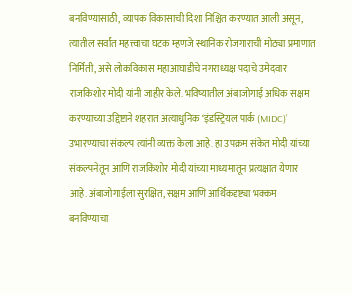बनविण्यासाठी, व्यापक विकासाची दिशा निश्चित करण्यात आली असून, त्यातील सर्वांत महत्त्वाचा घटक म्हणजे स्थानिक रोजगाराची मोठ्या प्रमाणात निर्मिती, असे लोकविकास महाआघाडीचे नगराध्यक्ष पदाचे उमेदवार राजकिशोर मोदी यांनी जाहीर केले. भविष्यातील अंबाजोगाई अधिक सक्षम करण्याच्या उद्दिष्टाने शहरात अत्याधुनिक ‘इंडस्ट्रियल पार्क (MIDC)’ उभारण्याचा संकल्प त्यांनी व्यक्त केला आहे. हा उपक्रम संकेत मोदी यांच्या संकल्पनेतून आणि राजकिशोर मोदी यांच्या माध्यमातून प्रत्यक्षात येणार आहे. अंबाजोगाईला सुरक्षित, सक्षम आणि आर्थिकदृष्ट्या भक्कम बनविण्याचा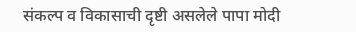संकल्प व विकासाची दृष्टी असलेले पापा मोदी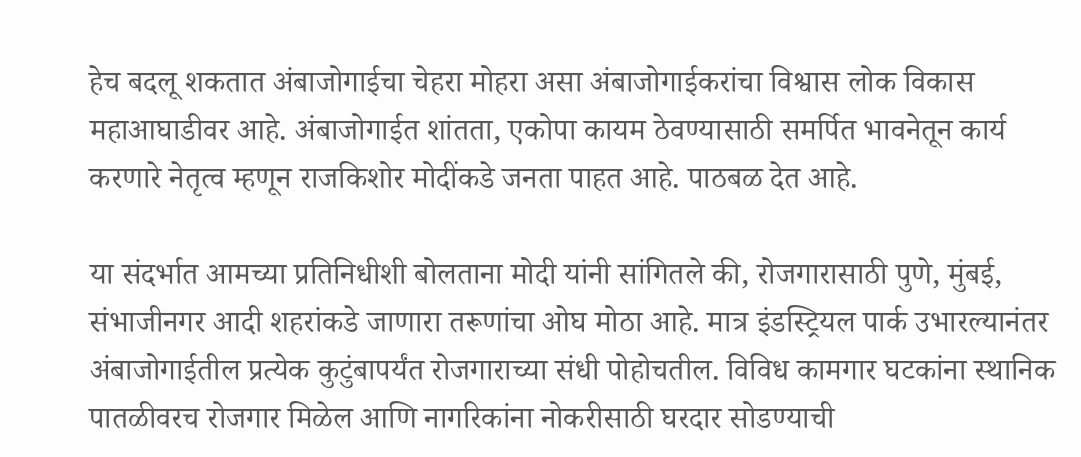हेच बदलू शकतात अंबाजोगाईचा चेहरा मोहरा असा अंबाजोगाईकरांचा विश्वास लोक विकास महाआघाडीवर आहे. अंबाजोगाईत शांतता, एकोपा कायम ठेवण्यासाठी समर्पित भावनेतून कार्य करणारे नेतृत्व म्हणून राजकिशोर मोदींकडे जनता पाहत आहे. पाठबळ देत आहे.

या संदर्भात आमच्या प्रतिनिधीशी बोलताना मोदी यांनी सांगितले की, रोजगारासाठी पुणे, मुंबई, संभाजीनगर आदी शहरांकडे जाणारा तरूणांचा ओघ मोठा आहे. मात्र इंडस्ट्रियल पार्क उभारल्यानंतर अंबाजोगाईतील प्रत्येक कुटुंबापर्यंत रोजगाराच्या संधी पोहोचतील. विविध कामगार घटकांना स्थानिक पातळीवरच रोजगार मिळेल आणि नागरिकांना नोकरीसाठी घरदार सोडण्याची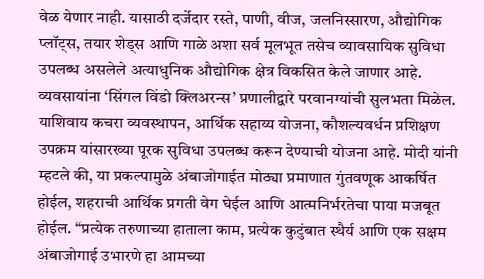वेळ येणार नाही. यासाठी दर्जेदार रस्ते, पाणी, वीज, जलनिस्सारण, औद्योगिक प्लॉट्स, तयार शेड्स आणि गाळे अशा सर्व मूलभूत तसेच व्यावसायिक सुविधा उपलब्ध असलेले अत्याधुनिक औद्योगिक क्षेत्र विकसित केले जाणार आहे. व्यवसायांना ‘सिंगल विंडो क्लिअरन्स’ प्रणालीद्वारे परवानग्यांची सुलभता मिळेल. याशिवाय कचरा व्यवस्थापन, आर्थिक सहाय्य योजना, कौशल्यवर्धन प्रशिक्षण उपक्रम यांसारख्या पूरक सुविधा उपलब्ध करून देण्याची योजना आहे. मोदी यांनी म्हटले की, या प्रकल्पामुळे अंबाजोगाईत मोठ्या प्रमाणात गुंतवणूक आकर्षित होईल, शहराची आर्थिक प्रगती वेग घेईल आणि आत्मनिर्भरतेचा पाया मजबूत होईल. “प्रत्येक तरुणाच्या हाताला काम, प्रत्येक कुटुंबात स्थैर्य आणि एक सक्षम अंबाजोगाई उभारणे हा आमच्या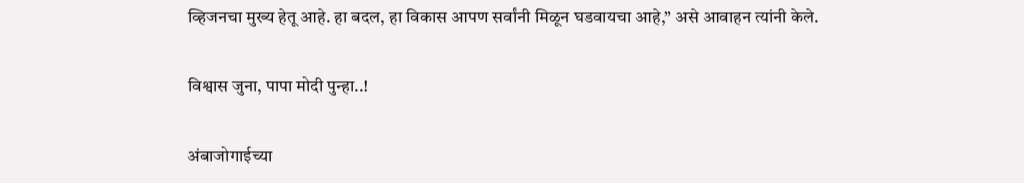व्हिजनचा मुख्य हेतू आहे. हा बदल, हा विकास आपण सर्वांनी मिळून घडवायचा आहे,” असे आवाहन त्यांनी केले.

विश्वास जुना, पापा मोदी पुन्हा..!

अंबाजोगाईच्या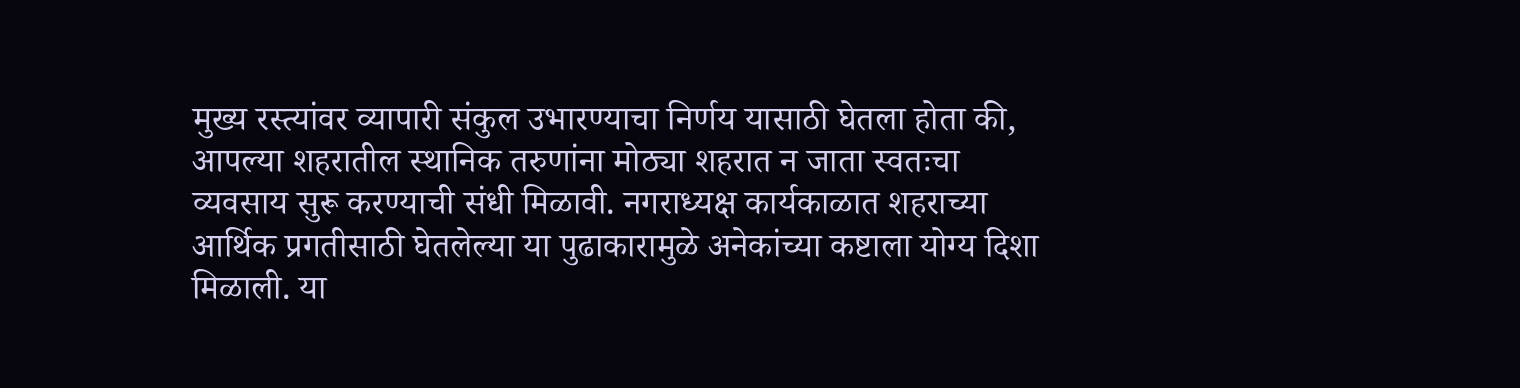मुख्य रस्त्यांवर व्यापारी संकुल उभारण्याचा निर्णय यासाठी घेतला होता की, आपल्या शहरातील स्थानिक तरुणांना मोठ्या शहरात न जाता स्वतःचा व्यवसाय सुरू करण्याची संधी मिळावी. नगराध्यक्ष कार्यकाळात शहराच्या आर्थिक प्रगतीसाठी घेतलेल्या या पुढाकारामुळे अनेकांच्या कष्टाला योग्य दिशा मिळाली. या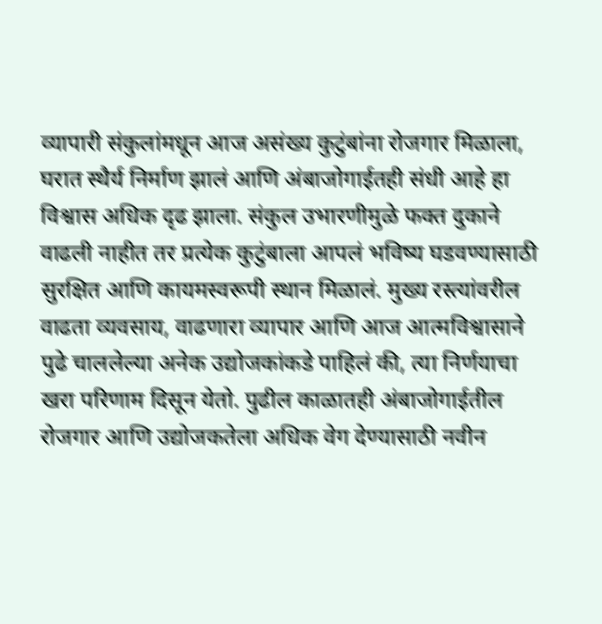व्यापारी संकुलांमधून आज असंख्य कुटुंबांना रोजगार मिळाला, घरात स्थैर्य निर्माण झालं आणि अंबाजोगाईतही संधी आहे हा विश्वास अधिक दृढ झाला. संकुल उभारणीमुळे फक्त दुकाने वाढली नाहीत तर प्रत्येक कुटुंबाला आपलं भविष्य घडवण्यासाठी सुरक्षित आणि कायमस्वरूपी स्थान मिळालं. मुख्य रस्त्यांवरील वाढता व्यवसाय, वाढणारा व्यापार आणि आज आत्मविश्वासाने पुढे चाललेल्या अनेक उद्योजकांकडे पाहिलं की, त्या निर्णयाचा खरा परिणाम दिसून येतो. पुढील काळातही अंबाजोगाईतील रोजगार आणि उद्योजकतेला अधिक वेग देण्यासाठी नवीन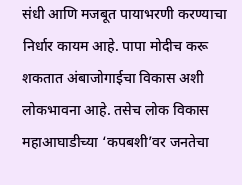संधी आणि मजबूत पायाभरणी करण्याचा निर्धार कायम आहे. पापा मोदीच करू शकतात अंबाजोगाईचा विकास अशी लोकभावना आहे. तसेच लोक विकास महाआघाडीच्या ‘कपबशी’वर जनतेचा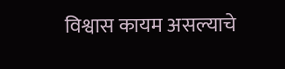विश्वास कायम असल्याचे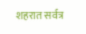शहरात सर्वत्र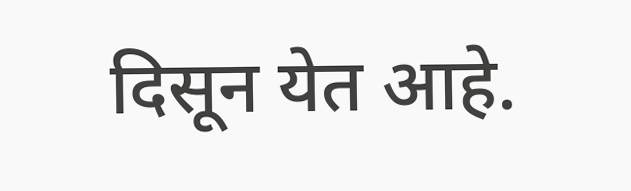दिसून येत आहे.